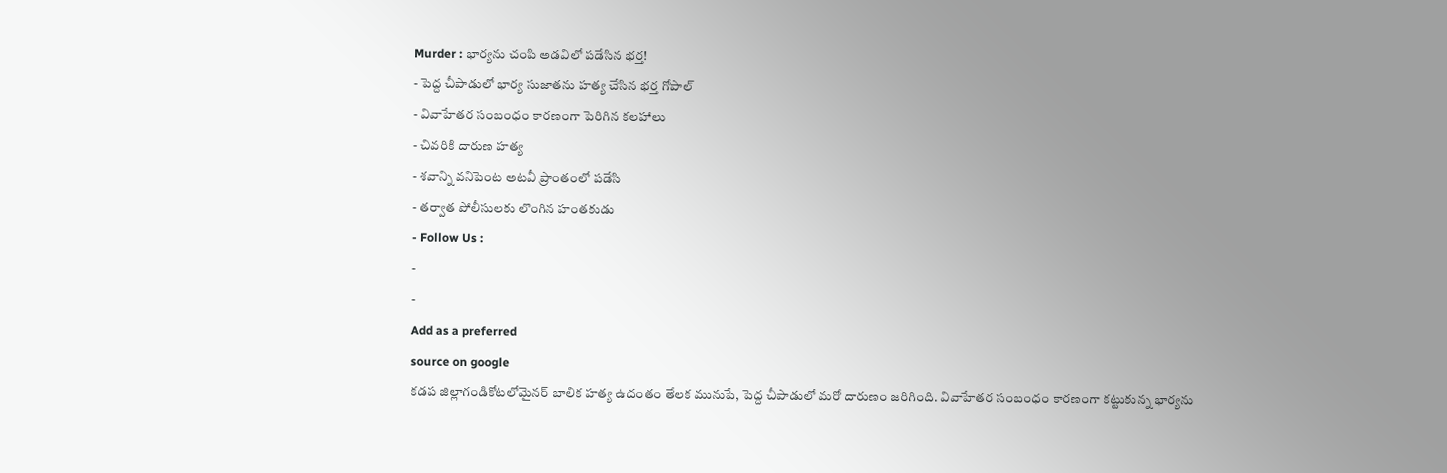Murder : భార్యను చంపి అడవిలో పడేసిన భర్త!
- పెద్ద చీపాడులో భార్య సుజాతను హత్య చేసిన భర్త గోపాల్
- వివాహేతర సంబంధం కారణంగా పెరిగిన కలహాలు
- చివరికి దారుణ హత్య
- శవాన్ని వనిపెంట అటవీ ప్రాంతంలో పడేసి
- తర్వాత పోలీసులకు లొంగిన హంతకుడు
- Follow Us :
-
-
Add as a preferred
source on google
కడప జిల్లాగండికోటలోమైనర్ బాలిక హత్య ఉదంతం తేలక మునుపే, పెద్ద చీపాడులో మరో దారుణం జరిగింది. వివాహేతర సంబంధం కారణంగా కట్టుకున్న భార్యను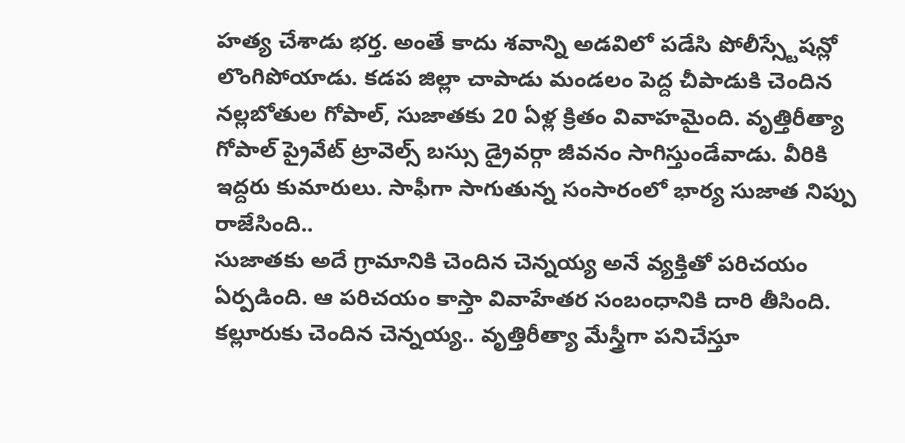హత్య చేశాడు భర్త. అంతే కాదు శవాన్ని అడవిలో పడేసి పోలీస్స్టేషన్లో లొంగిపోయాడు. కడప జిల్లా చాపాడు మండలం పెద్ద చీపాడుకి చెందిన నల్లబోతుల గోపాల్, సుజాతకు 20 ఏళ్ల క్రితం వివాహమైంది. వృత్తిరీత్యా గోపాల్ ప్రైవేట్ ట్రావెల్స్ బస్సు డ్రైవర్గా జీవనం సాగిస్తుండేవాడు. వీరికి ఇద్దరు కుమారులు. సాఫీగా సాగుతున్న సంసారంలో భార్య సుజాత నిప్పు రాజేసింది..
సుజాతకు అదే గ్రామానికి చెందిన చెన్నయ్య అనే వ్యక్తితో పరిచయం ఏర్పడింది. ఆ పరిచయం కాస్తా వివాహేతర సంబంధానికి దారి తీసింది. కల్లూరుకు చెందిన చెన్నయ్య.. వృత్తిరీత్యా మేస్త్రీగా పనిచేస్తూ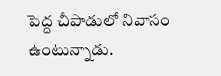పెద్ద చీపాడులో నివాసం ఉంటున్నాడు.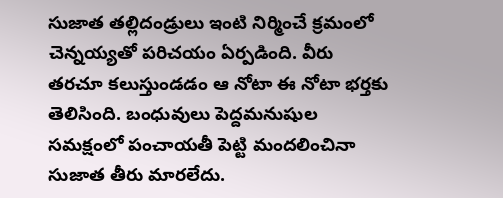సుజాత తల్లిదండ్రులు ఇంటి నిర్మించే క్రమంలో చెన్నయ్యతో పరిచయం ఏర్పడింది. వీరు తరచూ కలుస్తుండడం ఆ నోటా ఈ నోటా భర్తకు తెలిసింది. బంధువులు పెద్దమనుషుల సమక్షంలో పంచాయతీ పెట్టి మందలించినా సుజాత తీరు మారలేదు.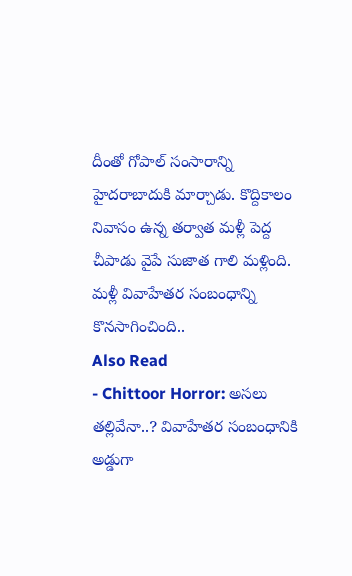దీంతో గోపాల్ సంసారాన్ని హైదరాబాదుకి మార్చాడు. కొద్దికాలం నివాసం ఉన్న తర్వాత మళ్లీ పెద్ద చీపాడు వైపే సుజాత గాలి మళ్లింది. మళ్లీ వివాహేతర సంబంధాన్ని కొనసాగించింది..
Also Read
- Chittoor Horror: అసలు తల్లివేనా..? వివాహేతర సంబంధానికి అడ్డుగా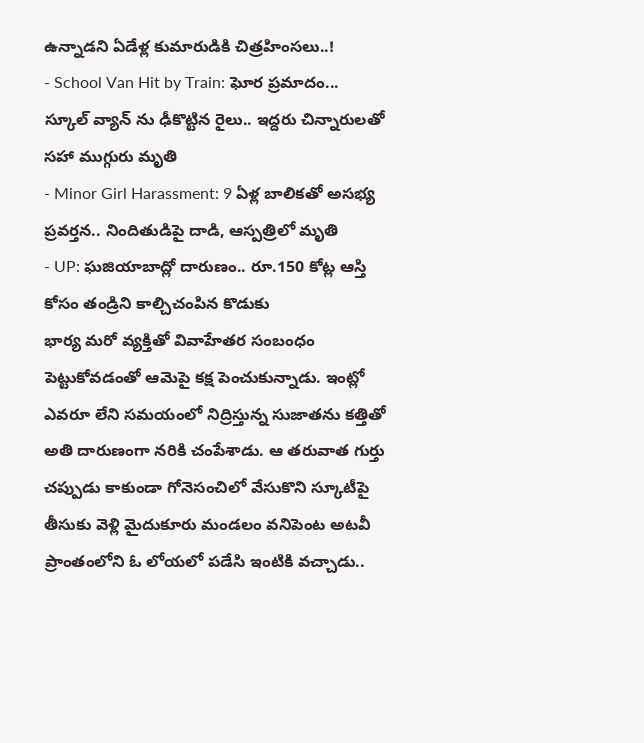ఉన్నాడని ఏడేళ్ల కుమారుడికి చిత్రహింసలు..!
- School Van Hit by Train: ఘోర ప్రమాదం... స్కూల్ వ్యాన్ ను ఢీకొట్టిన రైలు.. ఇద్దరు చిన్నారులతో సహా ముగ్గురు మృతి
- Minor Girl Harassment: 9 ఏళ్ల బాలికతో అసభ్య ప్రవర్తన.. నిందితుడిపై దాడి, ఆస్పత్రిలో మృతి
- UP: ఘజియాబాద్లో దారుణం.. రూ.150 కోట్ల ఆస్తి కోసం తండ్రిని కాల్చిచంపిన కొడుకు
భార్య మరో వ్యక్తితో వివాహేతర సంబంధం పెట్టుకోవడంతో ఆమెపై కక్ష పెంచుకున్నాడు. ఇంట్లో ఎవరూ లేని సమయంలో నిద్రిస్తున్న సుజాతను కత్తితో అతి దారుణంగా నరికి చంపేశాడు. ఆ తరువాత గుర్తు చప్పుడు కాకుండా గోనెసంచిలో వేసుకొని స్కూటీపై తీసుకు వెళ్లి మైదుకూరు మండలం వనిపెంట అటవీ ప్రాంతంలోని ఓ లోయలో పడేసి ఇంటికి వచ్చాడు..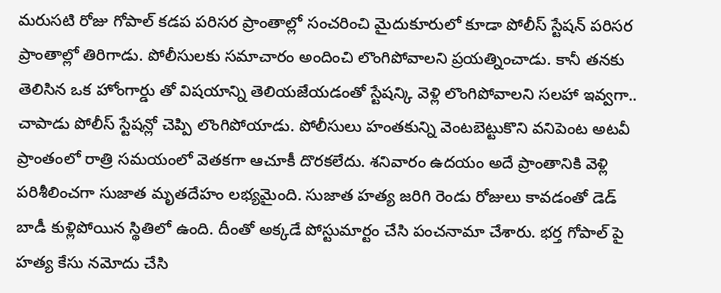మరుసటి రోజు గోపాల్ కడప పరిసర ప్రాంతాల్లో సంచరించి మైదుకూరులో కూడా పోలీస్ స్టేషన్ పరిసర ప్రాంతాల్లో తిరిగాడు. పోలీసులకు సమాచారం అందించి లొంగిపోవాలని ప్రయత్నించాడు. కానీ తనకు తెలిసిన ఒక హోంగార్డు తో విషయాన్ని తెలియజేయడంతో స్టేషన్కి వెళ్లి లొంగిపోవాలని సలహా ఇవ్వగా.. చాపాడు పోలీస్ స్టేషన్లో చెప్పి లొంగిపోయాడు. పోలీసులు హంతకున్ని వెంటబెట్టుకొని వనిపెంట అటవీ ప్రాంతంలో రాత్రి సమయంలో వెతకగా ఆచూకీ దొరకలేదు. శనివారం ఉదయం అదే ప్రాంతానికి వెళ్లి పరిశీలించగా సుజాత మృతదేహం లభ్యమైంది. సుజాత హత్య జరిగి రెండు రోజులు కావడంతో డెడ్ బాడీ కుళ్లిపోయిన స్థితిలో ఉంది. దీంతో అక్కడే పోస్టుమార్టం చేసి పంచనామా చేశారు. భర్త గోపాల్ పై హత్య కేసు నమోదు చేసి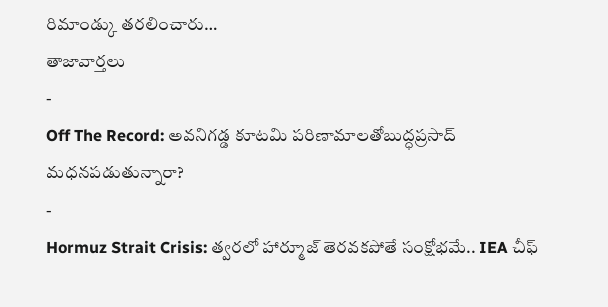రిమాండ్కు తరలించారు…
తాజావార్తలు
-
Off The Record: అవనిగడ్డ కూటమి పరిణామాలతోబుద్ధప్రసాద్ మధనపడుతున్నారా?
-
Hormuz Strait Crisis: త్వరలో హార్మూజ్ తెరవకపోతే సంక్షోభమే.. IEA చీఫ్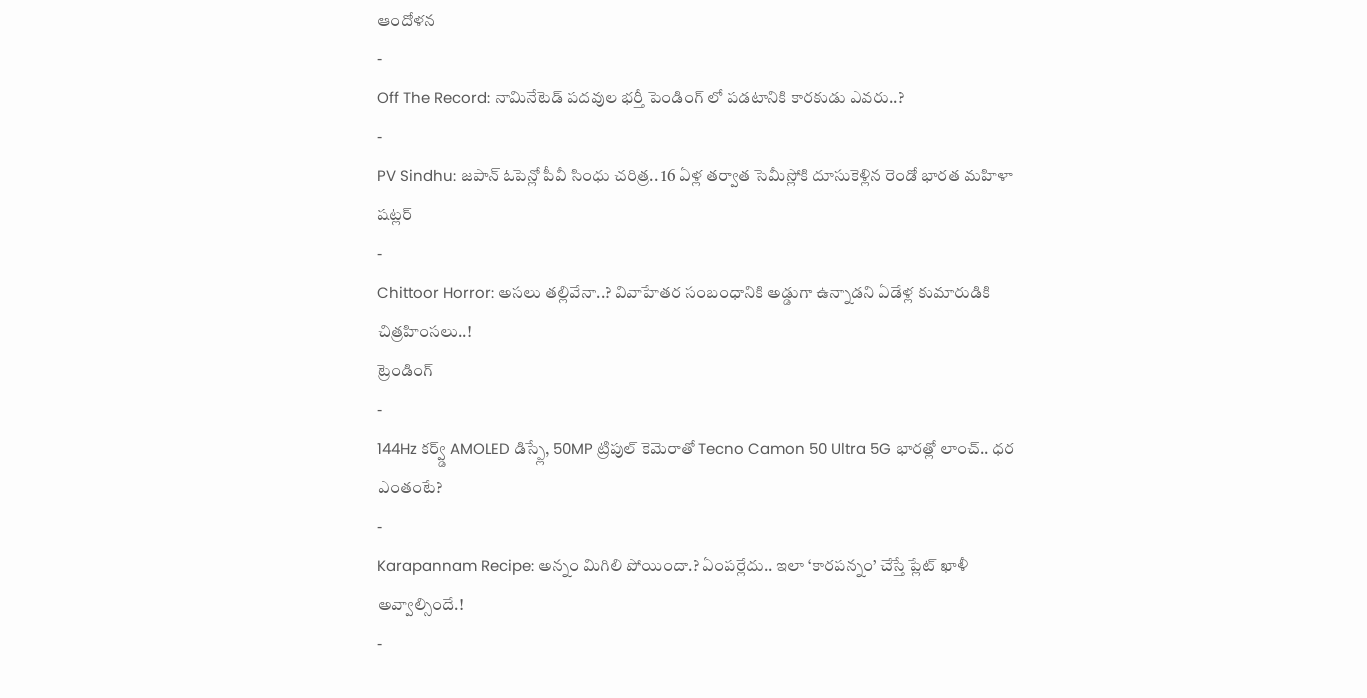ఆందోళన
-
Off The Record: నామినేటెడ్ పదవుల భర్తీ పెండింగ్ లో పడటానికి కారకుడు ఎవరు..?
-
PV Sindhu: జపాన్ ఓపెన్లో పీవీ సింధు చరిత్ర.. 16 ఏళ్ల తర్వాత సెమీస్లోకి దూసుకెళ్లిన రెండో భారత మహిళా షట్లర్
-
Chittoor Horror: అసలు తల్లివేనా..? వివాహేతర సంబంధానికి అడ్డుగా ఉన్నాడని ఏడేళ్ల కుమారుడికి చిత్రహింసలు..!
ట్రెండింగ్
-
144Hz కర్వ్డ్ AMOLED డిస్ప్లే, 50MP ట్రిపుల్ కెమెరాతో Tecno Camon 50 Ultra 5G భారత్లో లాంచ్.. ధర ఎంతంటే?
-
Karapannam Recipe: అన్నం మిగిలి పోయిందా.? ఏంపర్లేదు.. ఇలా ‘కారపన్నం’ చేస్తే ప్లేట్ ఖాళీ అవ్వాల్సిందే.!
-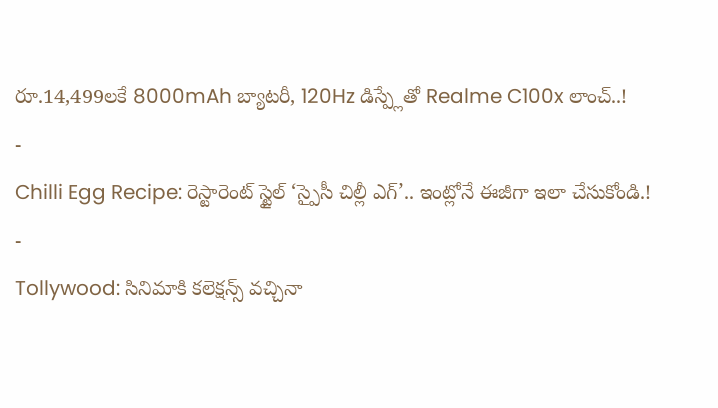రూ.14,499లకే 8000mAh బ్యాటరీ, 120Hz డిస్ప్లేతో Realme C100x లాంచ్..!
-
Chilli Egg Recipe: రెస్టారెంట్ స్టైల్ ‘స్పైసీ చిల్లీ ఎగ్’.. ఇంట్లోనే ఈజీగా ఇలా చేసుకోండి.!
-
Tollywood: సినిమాకి కలెక్షన్స్ వచ్చినా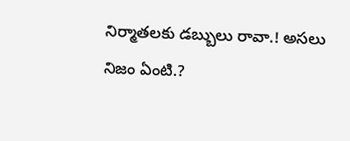నిర్మాతలకు డబ్బులు రావా.! అసలు నిజం ఏంటి.?